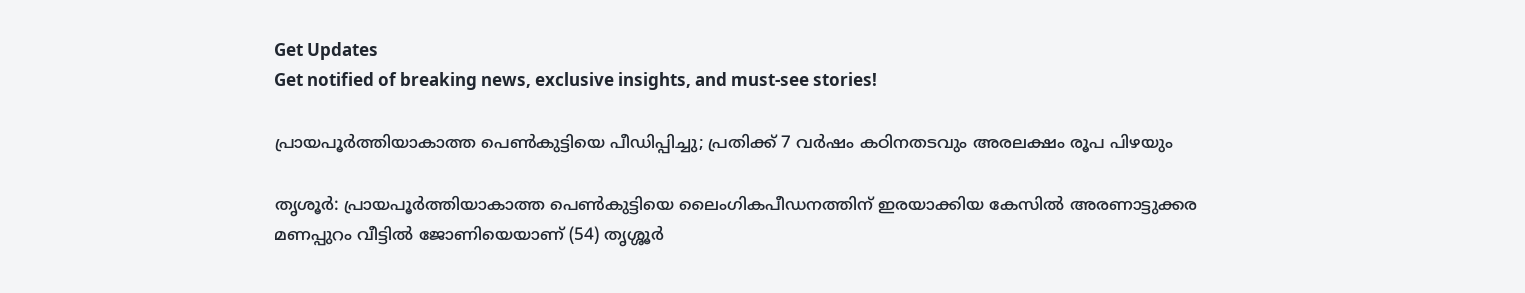Get Updates
Get notified of breaking news, exclusive insights, and must-see stories!

പ്രായപൂര്‍ത്തിയാകാത്ത പെണ്‍കുട്ടിയെ പീഡിപ്പിച്ചു; പ്രതിക്ക് 7 വര്‍ഷം കഠിനതടവും അരലക്ഷം രൂപ പിഴയും

തൃശൂര്‍: പ്രായപൂര്‍ത്തിയാകാത്ത പെണ്‍കുട്ടിയെ ലൈംഗികപീഡനത്തിന് ഇരയാക്കിയ കേസില്‍ അരണാട്ടുക്കര മണപ്പുറം വീട്ടില്‍ ജോണിയെയാണ് (54) തൃശ്ശൂര്‍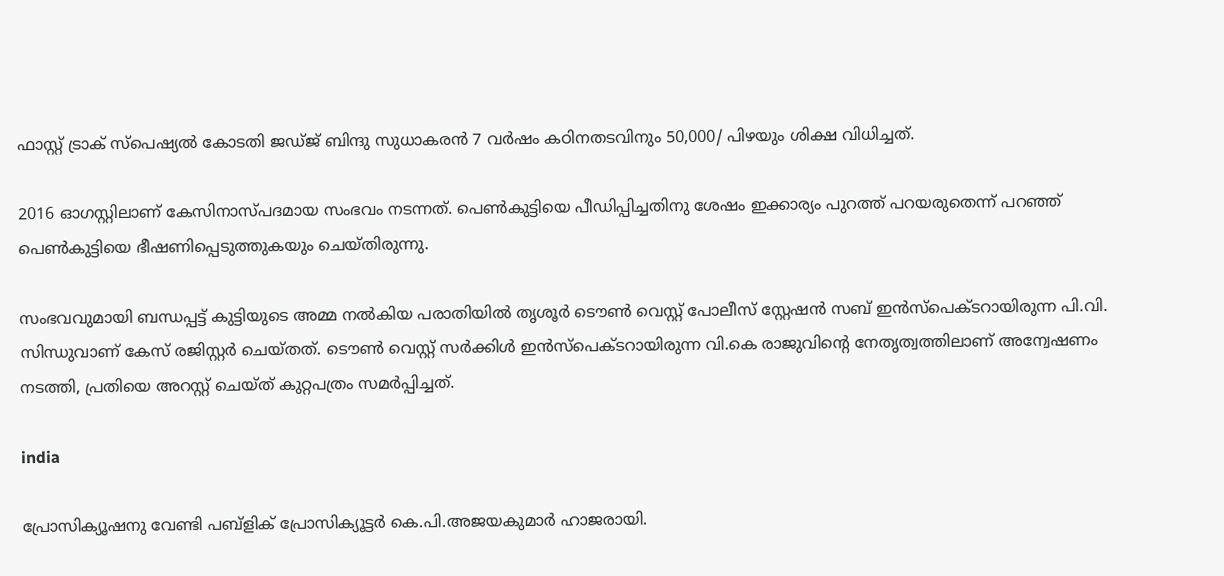ഫാസ്റ്റ് ട്രാക് സ്‌പെഷ്യല്‍ കോടതി ജഡ്ജ് ബിന്ദു സുധാകരന്‍ 7 വര്‍ഷം കഠിനതടവിനും 50,000/ പിഴയും ശിക്ഷ വിധിച്ചത്.

2016 ഓഗസ്റ്റിലാണ് കേസിനാസ്പദമായ സംഭവം നടന്നത്. പെണ്‍കുട്ടിയെ പീഡിപ്പിച്ചതിനു ശേഷം ഇക്കാര്യം പുറത്ത് പറയരുതെന്ന് പറഞ്ഞ് പെണ്‍കുട്ടിയെ ഭീഷണിപ്പെടുത്തുകയും ചെയ്തിരുന്നു.

സംഭവവുമായി ബന്ധപ്പട്ട് കുട്ടിയുടെ അമ്മ നല്‍കിയ പരാതിയില്‍ തൃശൂര്‍ ടൌണ്‍ വെസ്റ്റ് പോലീസ് സ്റ്റേഷന്‍ സബ് ഇന്‍സ്‌പെക്ടറായിരുന്ന പി.വി. സിന്ധുവാണ് കേസ് രജിസ്റ്റര്‍ ചെയ്തത്. ടൌണ്‍ വെസ്റ്റ് സര്‍ക്കിള്‍ ഇന്‍സ്‌പെക്ടറായിരുന്ന വി.കെ രാജുവിന്റെ നേതൃത്വത്തിലാണ് അന്വേഷണം നടത്തി, പ്രതിയെ അറസ്റ്റ് ചെയ്ത് കുറ്റപത്രം സമര്‍പ്പിച്ചത്.

india

പ്രോസിക്യൂഷനു വേണ്ടി പബ്‌ളിക് പ്രോസിക്യൂട്ടര്‍ കെ.പി.അജയകുമാര്‍ ഹാജരായി.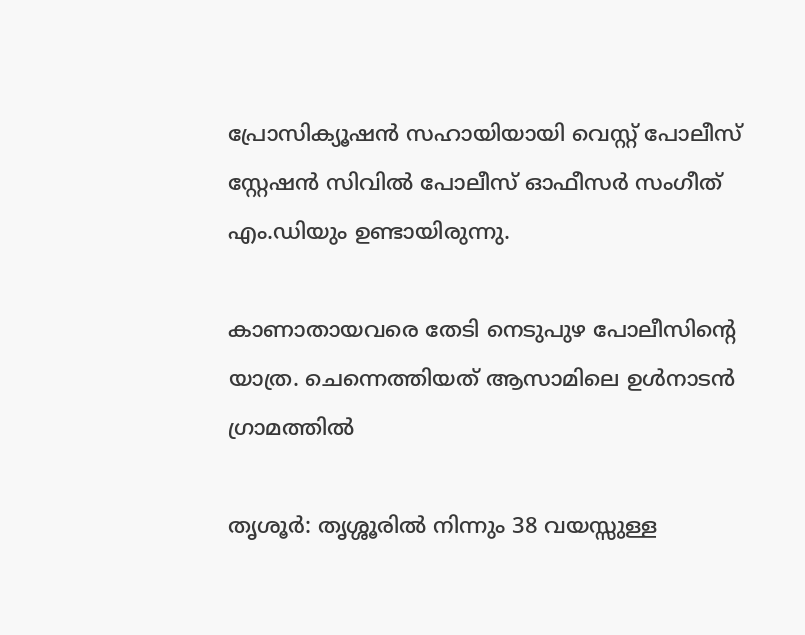പ്രോസിക്യൂഷന്‍ സഹായിയായി വെസ്റ്റ് പോലീസ് സ്റ്റേഷന്‍ സിവില്‍ പോലീസ് ഓഫീസര്‍ സംഗീത് എം.ഡിയും ഉണ്ടായിരുന്നു.

കാണാതായവരെ തേടി നെടുപുഴ പോലീസിന്റെ യാത്ര. ചെന്നെത്തിയത് ആസാമിലെ ഉള്‍നാടന്‍ ഗ്രാമത്തില്‍

തൃശൂര്‍: തൃശ്ശൂരില്‍ നിന്നും 38 വയസ്സുള്ള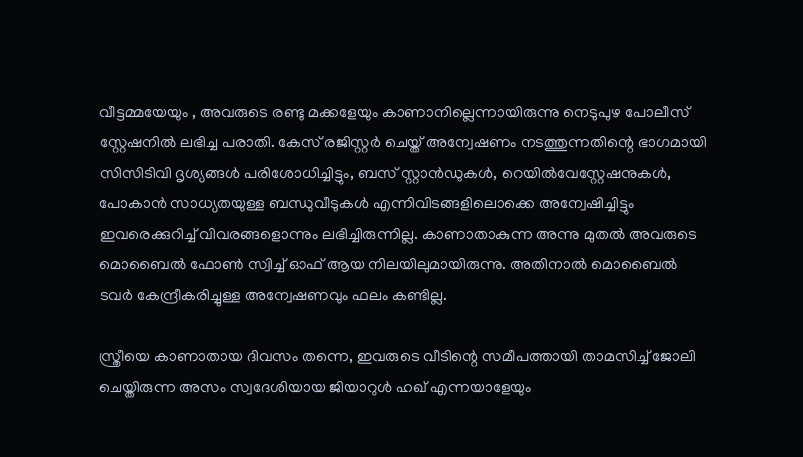വീട്ടമ്മയേയും , അവരുടെ രണ്ടു മക്കളേയും കാണാനില്ലെന്നായിരുന്നു നെടുപുഴ പോലീസ് സ്റ്റേഷനില്‍ ലഭിച്ച പരാതി. കേസ് രജിസ്റ്റര്‍ ചെയ്ത് അന്വേഷണം നടത്തുന്നതിന്റെ ഭാഗമായി സിസിടിവി ദൃശ്യങ്ങള്‍ പരിശോധിച്ചിട്ടും, ബസ് സ്റ്റാന്‍ഡുകള്‍, റെയില്‍വേസ്റ്റേഷനുകള്‍, പോകാന്‍ സാധ്യതയുള്ള ബന്ധുവീടുകള്‍ എന്നിവിടങ്ങളിലൊക്കെ അന്വേഷിച്ചിട്ടും ഇവരെക്കുറിച്ച് വിവരങ്ങളൊന്നും ലഭിച്ചിരുന്നില്ല. കാണാതാകുന്ന അന്നു മുതല്‍ അവരുടെ മൊബൈല്‍ ഫോണ്‍ സ്വിച്ച് ഓഫ് ആയ നിലയിലുമായിരുന്നു. അതിനാല്‍ മൊബൈല്‍ ടവര്‍ കേന്ദ്രീകരിച്ചുള്ള അന്വേഷണവും ഫലം കണ്ടില്ല.

സ്ത്രീയെ കാണാതായ ദിവസം തന്നെ, ഇവരുടെ വീടിന്റെ സമീപത്തായി താമസിച്ച് ജോലി ചെയ്തിരുന്ന അസം സ്വദേശിയായ ജിയാറുള്‍ ഹഖ് എന്നയാളേയും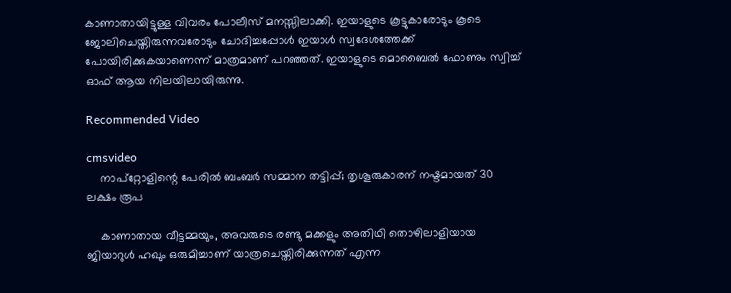കാണാതായിട്ടുള്ള വിവരം പോലീസ് മനസ്സിലാക്കി. ഇയാളുടെ കൂട്ടുകാരോടും കൂടെ ജോലിചെയ്തിരുന്നവരോടും ചോദിച്ചപ്പോള്‍ ഇയാള്‍ സ്വദേശത്തേക്ക് പോയിരിക്കുകയാണെന്ന് മാത്രമാണ് പറഞ്ഞത്. ഇയാളുടെ മൊബൈല്‍ ഫോണും സ്വിച്ച് ഓഫ് ആയ നിലയിലായിരുന്നു.

Recommended Video

cmsvideo
    നാപ്‌റ്റോളിന്റെ പേരില്‍ ബംബര്‍ സമ്മാന തട്ടിപ്പ്; തൃശൂരുകാരന് നഷ്ടമായത് 30 ലക്ഷം രൂപ

    കാണാതായ വീട്ടമ്മയും, അവരുടെ രണ്ടു മക്കളും അതിഥി തൊഴിലാളിയായ ജിയാറുള്‍ ഹഖും ഒരുമിച്ചാണ് യാത്രചെയ്തിരിക്കുന്നത് എന്ന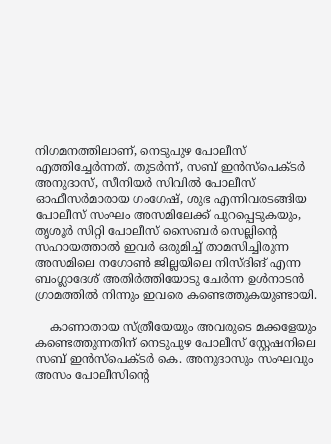നിഗമനത്തിലാണ്, നെടുപുഴ പോലീസ് എത്തിച്ചേര്‍ന്നത്. തുടര്‍ന്ന്, സബ് ഇന്‍സ്‌പെക്ടര്‍ അനുദാസ്, സീനിയര്‍ സിവില്‍ പോലീസ് ഓഫീസര്‍മാരായ ഗംഗേഷ്, ശുഭ എന്നിവരടങ്ങിയ പോലീസ് സംഘം അസമിലേക്ക് പുറപ്പെടുകയും, തൃശൂര്‍ സിറ്റി പോലീസ് സൈബര്‍ സെല്ലിന്റെ സഹായത്താല്‍ ഇവര്‍ ഒരുമിച്ച് താമസിച്ചിരുന്ന അസമിലെ നഗോണ്‍ ജില്ലയിലെ നിസ്ദിങ് എന്ന ബംഗ്ലാദേശ് അതിര്‍ത്തിയോടു ചേര്‍ന്ന ഉള്‍നാടന്‍ ഗ്രാമത്തില്‍ നിന്നും ഇവരെ കണ്ടെത്തുകയുണ്ടായി.

    കാണാതായ സ്ത്രീയേയും അവരുടെ മക്കളേയും കണ്ടെത്തുന്നതിന് നെടുപുഴ പോലീസ് സ്റ്റേഷനിലെ സബ് ഇന്‍സ്‌പെക്ടര്‍ കെ. അനുദാസും സംഘവും അസം പോലീസിന്റെ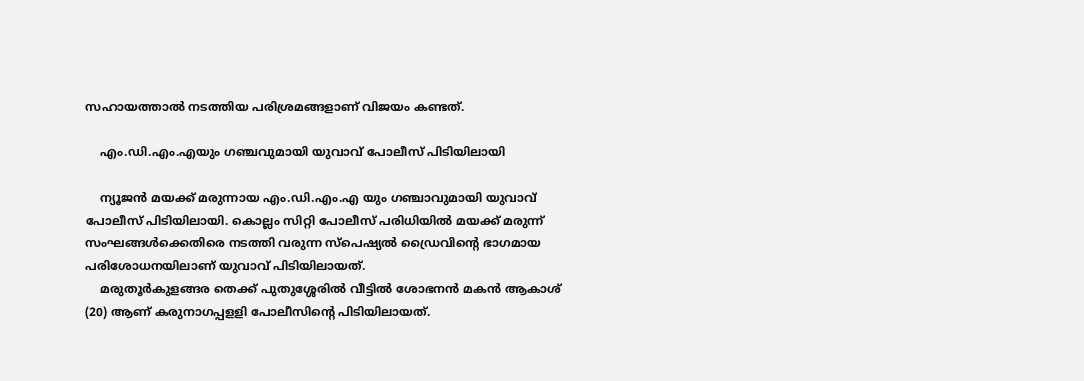സഹായത്താല്‍ നടത്തിയ പരിശ്രമങ്ങളാണ് വിജയം കണ്ടത്.

    എം.ഡി.എം.എയും ഗഞ്ചവുമായി യുവാവ് പോലീസ് പിടിയിലായി

    ന്യൂജൻ മയക്ക് മരുന്നായ എം.ഡി.എം.എ യും ഗഞ്ചാവുമായി യുവാവ് പോലീസ് പിടിയിലായി. കൊല്ലം സിറ്റി പോലീസ് പരിധിയിൽ മയക്ക് മരുന്ന് സംഘങ്ങൾക്കെതിരെ നടത്തി വരുന്ന സ്‌പെഷ്യൽ ഡ്രൈവിന്റെ ഭാഗമായ പരിശോധനയിലാണ് യുവാവ് പിടിയിലായത്.
    മരുതൂർകുളങ്ങര തെക്ക് പുതുശ്ശേരിൽ വീട്ടിൽ ശോഭനൻ മകൻ ആകാശ് (20) ആണ് കരുനാഗപ്പളളി പോലീസിന്റെ പിടിയിലായത്.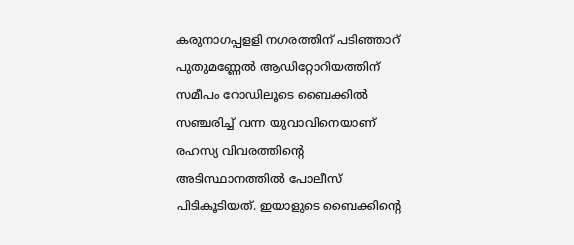കരുനാഗപ്പളളി നഗരത്തിന് പടിഞ്ഞാറ് പുതുമണ്ണേൽ ആഡിറ്റോറിയത്തിന് സമീപം റോഡിലൂടെ ബൈക്കിൽ സഞ്ചരിച്ച് വന്ന യുവാവിനെയാണ് രഹസ്യ വിവരത്തിന്റെ അടിസ്ഥാനത്തിൽ പോലീസ് പിടികൂടിയത്. ഇയാളുടെ ബൈക്കിന്റെ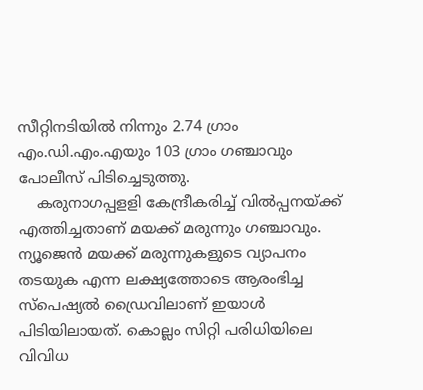സീറ്റിനടിയിൽ നിന്നും 2.74 ഗ്രാം എം.ഡി.എം.എയും 103 ഗ്രാം ഗഞ്ചാവും പോലീസ് പിടിച്ചെടുത്തു.
    കരുനാഗപ്പളളി കേന്ദ്രീകരിച്ച് വിൽപ്പനയ്ക്ക് എത്തിച്ചതാണ് മയക്ക് മരുന്നും ഗഞ്ചാവും. ന്യൂജെൻ മയക്ക് മരുന്നുകളുടെ വ്യാപനം തടയുക എന്ന ലക്ഷ്യത്തോടെ ആരംഭിച്ച സ്‌പെഷ്യൽ ഡ്രൈവിലാണ് ഇയാൾ പിടിയിലായത്. കൊല്ലം സിറ്റി പരിധിയിലെ വിവിധ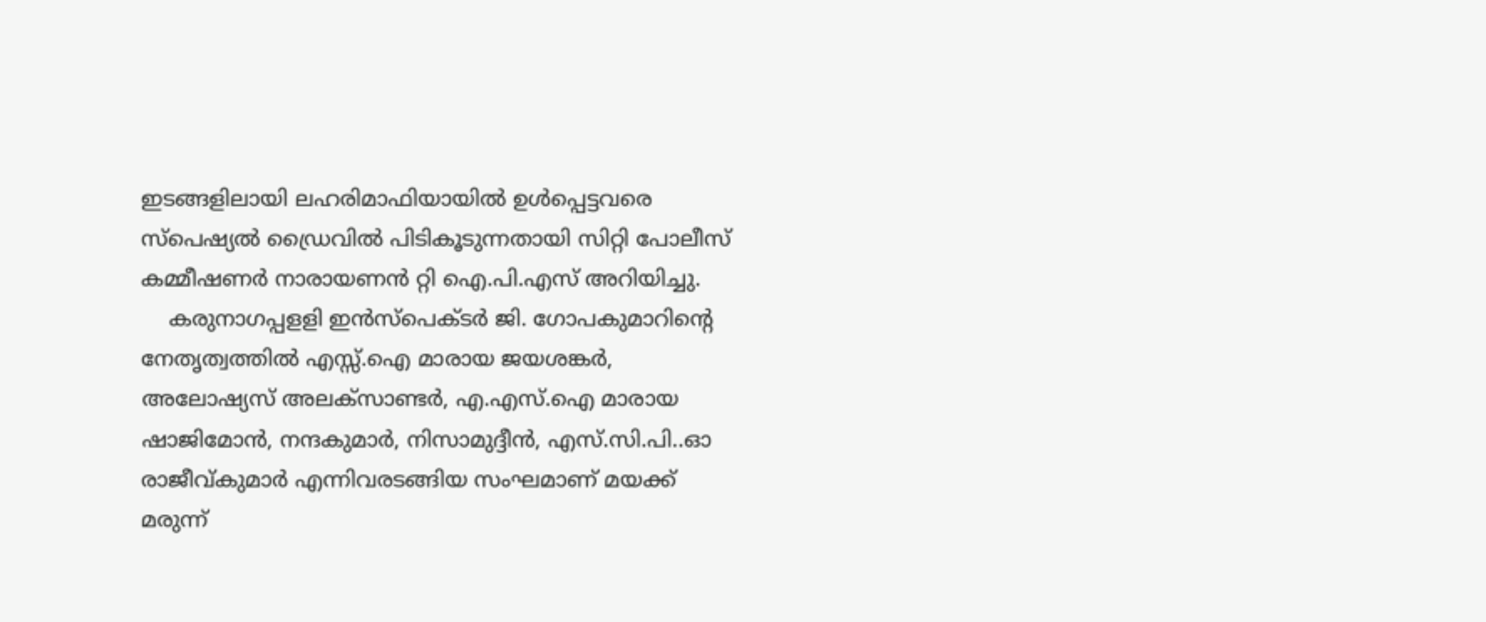ഇടങ്ങളിലായി ലഹരിമാഫിയായിൽ ഉൾപ്പെട്ടവരെ സ്‌പെഷ്യൽ ഡ്രൈവിൽ പിടികൂടുന്നതായി സിറ്റി പോലീസ് കമ്മീഷണർ നാരായണൻ റ്റി ഐ.പി.എസ് അറിയിച്ചു.
    കരുനാഗപ്പളളി ഇൻസ്‌പെക്ടർ ജി. ഗോപകുമാറിന്റെ നേതൃത്വത്തിൽ എസ്സ്.ഐ മാരായ ജയശങ്കർ, അലോഷ്യസ് അലക്‌സാണ്ടർ, എ.എസ്.ഐ മാരായ ഷാജിമോൻ, നന്ദകുമാർ, നിസാമുദ്ദീൻ, എസ്.സി.പി..ഓ രാജീവ്കുമാർ എന്നിവരടങ്ങിയ സംഘമാണ് മയക്ക് മരുന്ന്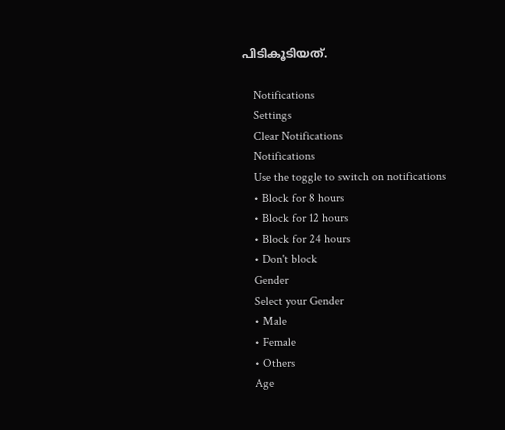പിടികൂടിയത്.

    Notifications
    Settings
    Clear Notifications
    Notifications
    Use the toggle to switch on notifications
    • Block for 8 hours
    • Block for 12 hours
    • Block for 24 hours
    • Don't block
    Gender
    Select your Gender
    • Male
    • Female
    • Others
    Age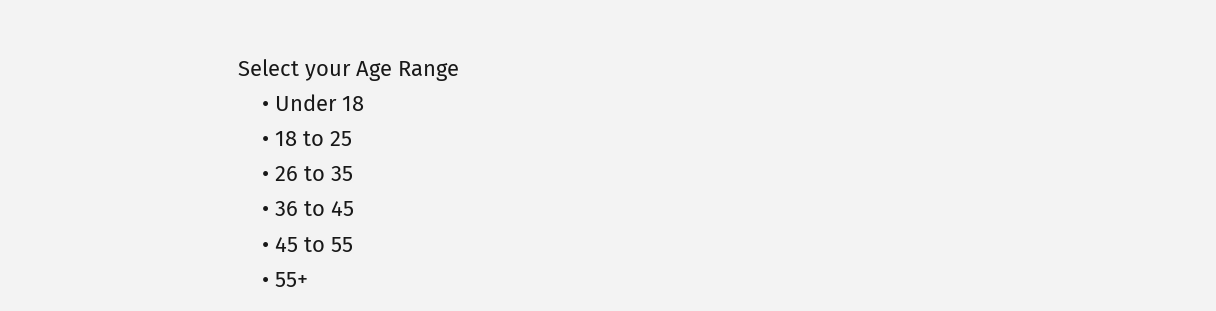Select your Age Range
    • Under 18
    • 18 to 25
    • 26 to 35
    • 36 to 45
    • 45 to 55
    • 55+